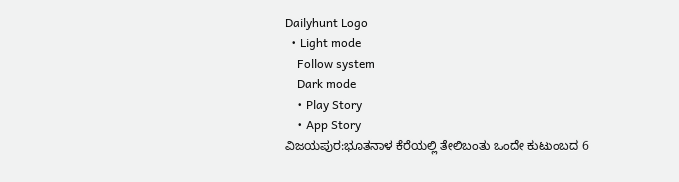Dailyhunt Logo
  • Light mode
    Follow system
    Dark mode
    • Play Story
    • App Story
ವಿಜಯಪುರ:ಭೂತನಾಳ ಕೆರೆಯಲ್ಲಿ ತೇಲಿಬಂತು ಒಂದೇ ಕುಟುಂಬದ 6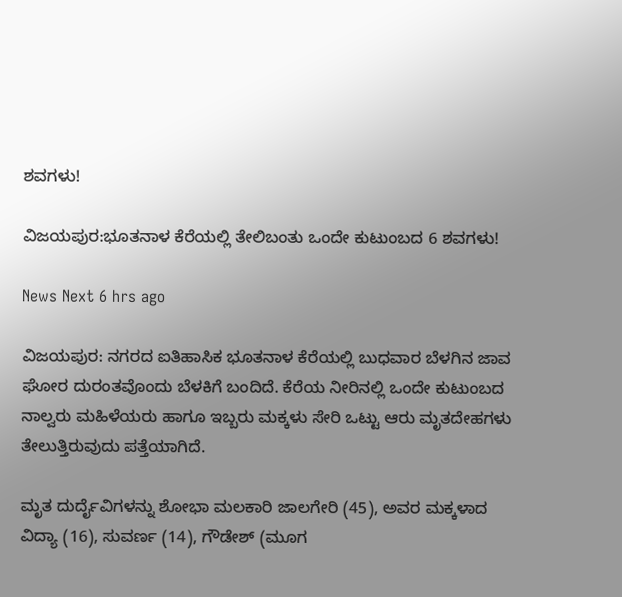ಶವಗಳು!

ವಿಜಯಪುರ:ಭೂತನಾಳ ಕೆರೆಯಲ್ಲಿ ತೇಲಿಬಂತು ಒಂದೇ ಕುಟುಂಬದ 6 ಶವಗಳು!

News Next 6 hrs ago

ವಿಜಯಪುರ: ನಗರದ ಐತಿಹಾಸಿಕ ಭೂತನಾಳ ಕೆರೆಯಲ್ಲಿ ಬುಧವಾರ ಬೆಳಗಿನ ಜಾವ ಘೋರ ದುರಂತವೊಂದು ಬೆಳಕಿಗೆ ಬಂದಿದೆ. ಕೆರೆಯ ನೀರಿನಲ್ಲಿ ಒಂದೇ ಕುಟುಂಬದ ನಾಲ್ವರು ಮಹಿಳೆಯರು ಹಾಗೂ ಇಬ್ಬರು ಮಕ್ಕಳು ಸೇರಿ ಒಟ್ಟು ಆರು ಮೃತದೇಹಗಳು ತೇಲುತ್ತಿರುವುದು ಪತ್ತೆಯಾಗಿದೆ.

ಮೃತ ದುರ್ದೈವಿಗಳನ್ನು ಶೋಭಾ ಮಲಕಾರಿ ಜಾಲಗೇರಿ (45), ಅವರ ಮಕ್ಕಳಾದ ವಿದ್ಯಾ (16), ಸುವರ್ಣ (14), ಗೌಡೇಶ್ (ಮೂಗ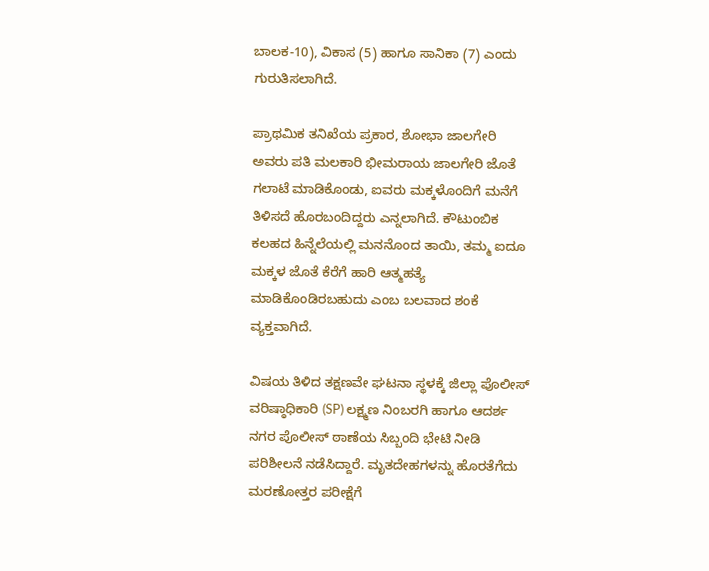ಬಾಲಕ-10), ವಿಕಾಸ (5) ಹಾಗೂ ಸಾನಿಕಾ (7) ಎಂದು ಗುರುತಿಸಲಾಗಿದೆ.

ಪ್ರಾಥಮಿಕ ತನಿಖೆಯ ಪ್ರಕಾರ, ಶೋಭಾ ಜಾಲಗೇರಿ ಅವರು ಪತಿ ಮಲಕಾರಿ ಭೀಮರಾಯ ಜಾಲಗೇರಿ ಜೊತೆ ಗಲಾಟೆ ಮಾಡಿಕೊಂಡು, ಐವರು ಮಕ್ಕಳೊಂದಿಗೆ ಮನೆಗೆ ತಿಳಿಸದೆ ಹೊರಬಂದಿದ್ದರು ಎನ್ನಲಾಗಿದೆ. ಕೌಟುಂಬಿಕ ಕಲಹದ ಹಿನ್ನೆಲೆಯಲ್ಲಿ ಮನನೊಂದ ತಾಯಿ, ತಮ್ಮ ಐದೂ ಮಕ್ಕಳ ಜೊತೆ ಕೆರೆಗೆ ಹಾರಿ ಆತ್ಮಹತ್ಯೆ ಮಾಡಿಕೊಂಡಿರಬಹುದು ಎಂಬ ಬಲವಾದ ಶಂಕೆ ವ್ಯಕ್ತವಾಗಿದೆ.

ವಿಷಯ ತಿಳಿದ ತಕ್ಷಣವೇ ಘಟನಾ ಸ್ಥಳಕ್ಕೆ ಜಿಲ್ಲಾ ಪೊಲೀಸ್ ವರಿಷ್ಠಾಧಿಕಾರಿ (SP) ಲಕ್ಷ್ಮಣ ನಿಂಬರಗಿ ಹಾಗೂ ಆದರ್ಶ ನಗರ ಪೊಲೀಸ್ ಠಾಣೆಯ ಸಿಬ್ಬಂದಿ ಭೇಟಿ ನೀಡಿ ಪರಿಶೀಲನೆ ನಡೆಸಿದ್ದಾರೆ. ಮೃತದೇಹಗಳನ್ನು ಹೊರತೆಗೆದು ಮರಣೋತ್ತರ ಪರೀಕ್ಷೆಗೆ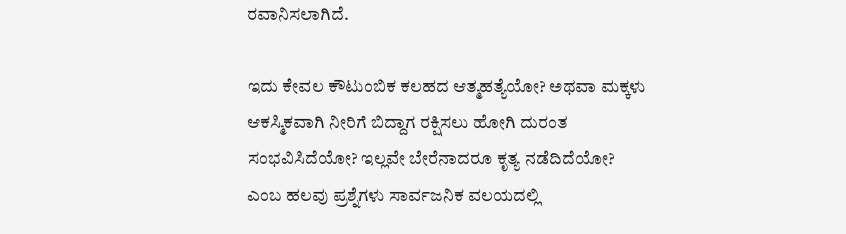ರವಾನಿಸಲಾಗಿದೆ.

ಇದು ಕೇವಲ ಕೌಟುಂಬಿಕ ಕಲಹದ ಆತ್ಮಹತ್ಯೆಯೋ? ಅಥವಾ ಮಕ್ಕಳು ಆಕಸ್ಮಿಕವಾಗಿ ನೀರಿಗೆ ಬಿದ್ದಾಗ ರಕ್ಷಿಸಲು ಹೋಗಿ ದುರಂತ ಸಂಭವಿಸಿದೆಯೋ? ಇಲ್ಲವೇ ಬೇರೆನಾದರೂ ಕೃತ್ಯ ನಡೆದಿದೆಯೋ? ಎಂಬ ಹಲವು ಪ್ರಶ್ನೆಗಳು ಸಾರ್ವಜನಿಕ ವಲಯದಲ್ಲಿ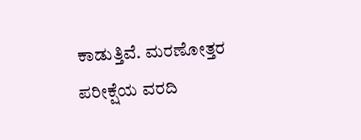ಕಾಡುತ್ತಿವೆ. ಮರಣೋತ್ತರ ಪರೀಕ್ಷೆಯ ವರದಿ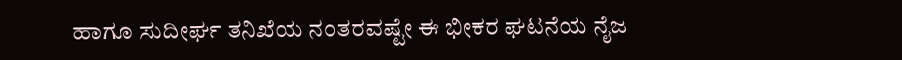ಹಾಗೂ ಸುದೀರ್ಘ ತನಿಖೆಯ ನಂತರವಷ್ಟೇ ಈ ಭೀಕರ ಘಟನೆಯ ನೈಜ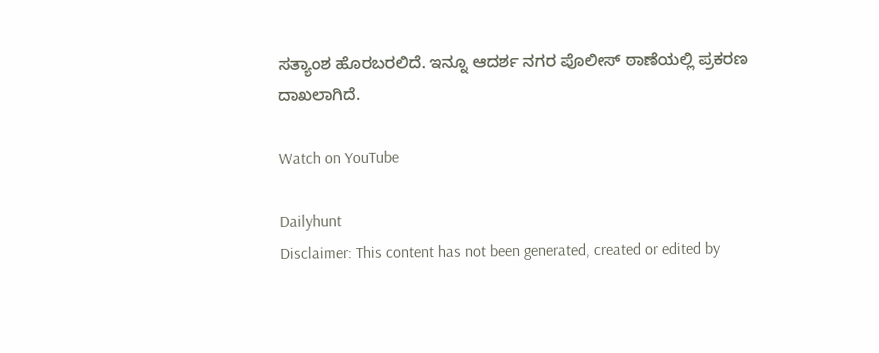ಸತ್ಯಾಂಶ ಹೊರಬರಲಿದೆ. ಇನ್ನೂ ಆದರ್ಶ ನಗರ ಪೊಲೀಸ್ ಠಾಣೆಯಲ್ಲಿ ಪ್ರಕರಣ ದಾಖಲಾಗಿದೆ.

Watch on YouTube

Dailyhunt
Disclaimer: This content has not been generated, created or edited by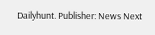Dailyhunt. Publisher: News Next